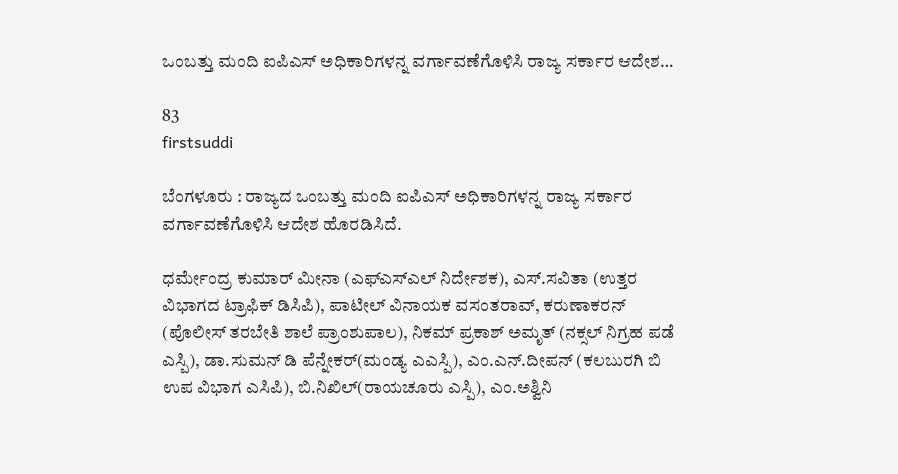ಒಂಬತ್ತು ಮಂದಿ ಐಪಿಎಸ್ ಅಧಿಕಾರಿಗಳನ್ನ ವರ್ಗಾವಣೆಗೊಳಿಸಿ ರಾಜ್ಯ ಸರ್ಕಾರ ಆದೇಶ…

83
firstsuddi

ಬೆಂಗಳೂರು : ರಾಜ್ಯದ ಒಂಬತ್ತು ಮಂದಿ ಐಪಿಎಸ್ ಅಧಿಕಾರಿಗಳನ್ನ ರಾಜ್ಯ ಸರ್ಕಾರ ವರ್ಗಾವಣೆಗೊಳಿಸಿ ಆದೇಶ ಹೊರಡಿಸಿದೆ.

ಧರ್ಮೇಂದ್ರ ಕುಮಾರ್ ಮೀನಾ (ಎಫ್ಎಸ್ಎಲ್ ನಿರ್ದೇಶಕ), ಎಸ್.ಸವಿತಾ (ಉತ್ತರ ವಿಭಾಗದ ಟ್ರಾಫಿಕ್ ಡಿಸಿಪಿ), ಪಾಟೀಲ್ ವಿನಾಯಕ ವಸಂತರಾವ್, ಕರುಣಾಕರನ್ (ಪೊಲೀಸ್ ತರಬೇತಿ ಶಾಲೆ ಪ್ರಾಂಶುಪಾಲ), ನಿಕಮ್ ಪ್ರಕಾಶ್ ಅಮೃತ್ (ನಕ್ಸಲ್ ನಿಗ್ರಹ ಪಡೆ ಎಸ್ಪಿ), ಡಾ.ಸುಮನ್ ಡಿ ಪೆನ್ನೇಕರ್(ಮಂಡ್ಯ ಎಎಸ್ಪಿ), ಎಂ.ಎನ್.ದೀಪನ್ (ಕಲಬುರಗಿ ಬಿ ಉಪ ವಿಭಾಗ ಎಸಿಪಿ), ಬಿ.ನಿಖಿಲ್(ರಾಯಚೂರು ಎಸ್ಪಿ), ಎಂ.ಅಶ್ವಿನಿ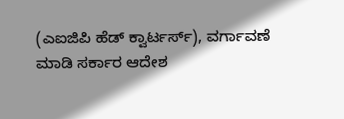(ಎಐಜಿಪಿ ಹೆಡ್ ಕ್ವಾರ್ಟರ್ಸ್), ವರ್ಗಾವಣೆ ಮಾಡಿ ಸರ್ಕಾರ ಆದೇಶ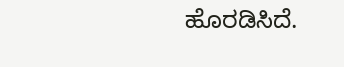ಹೊರಡಿಸಿದೆ.